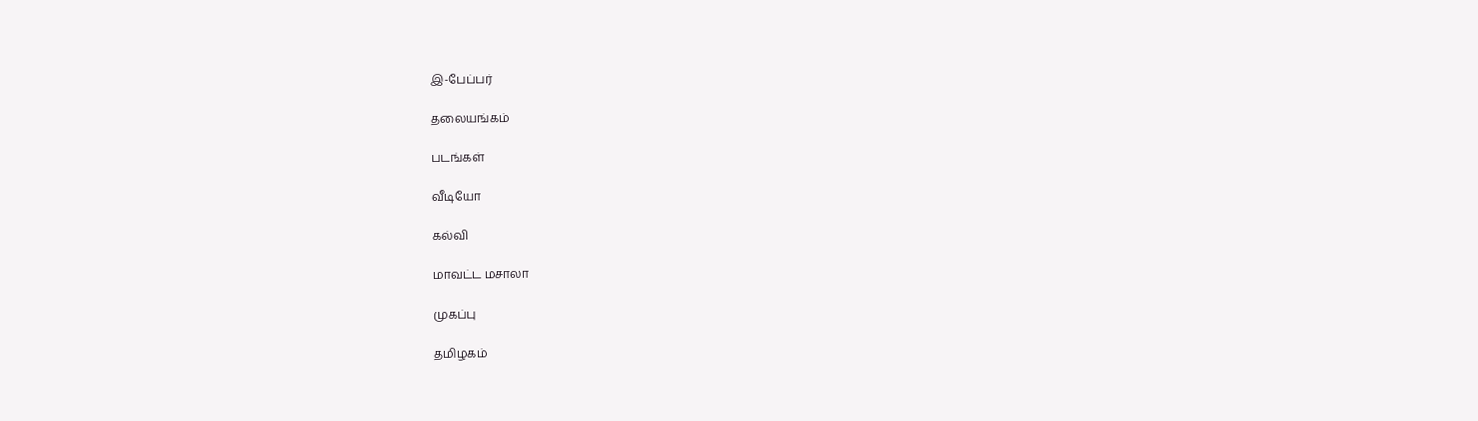இ-பேப்பர்

தலையங்கம்

படங்கள்

வீடியோ

கல்வி

மாவட்ட மசாலா

முகப்பு

தமிழகம்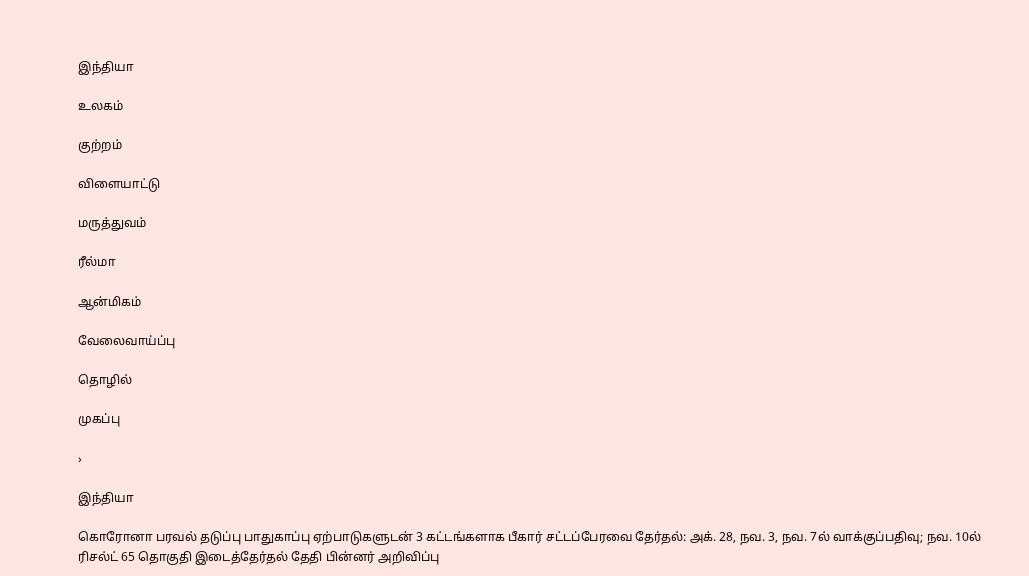இந்தியா

உலகம்

குற்றம்

விளையாட்டு

மருத்துவம்

ரீல்மா

ஆன்மிகம்

வேலைவாய்ப்பு

தொழில்

முகப்பு

›

இந்தியா

கொரோனா பரவல் தடுப்பு பாதுகாப்பு ஏற்பாடுகளுடன் 3 கட்டங்களாக பீகார் சட்டப்பேரவை தேர்தல்: அக். 28, நவ. 3, நவ. 7ல் வாக்குப்பதிவு; நவ. 10ல் ரிசல்ட் 65 தொகுதி இடைத்தேர்தல் தேதி பின்னர் அறிவிப்பு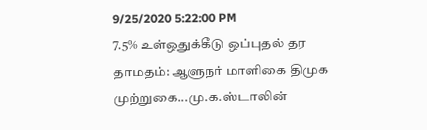9/25/2020 5:22:00 PM
7.5% உள்ஒதுக்கீடு ஒப்புதல் தர தாமதம்: ஆளுநர் மாளிகை திமுக முற்றுகை...மு.க.ஸ்டாலின்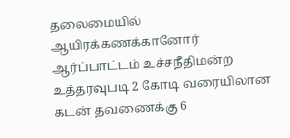தலைமையில் ஆயிரக்கணக்கானோர் ஆர்ப்பாட்டம் உச்சநீதிமன்ற உத்தரவுபடி 2 கோடி வரையிலான கடன் தவணைக்கு 6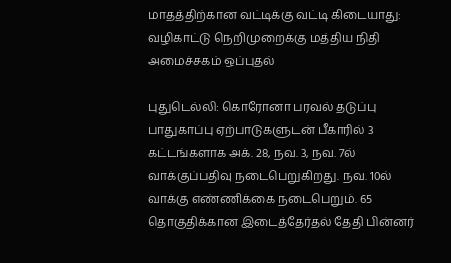மாதத்திற்கான வட்டிக்கு வட்டி கிடையாது: வழிகாட்டு நெறிமுறைக்கு மத்திய நிதி அமைச்சகம் ஒப்புதல்

புதுடெல்லி: கொரோனா பரவல் தடுப்பு பாதுகாப்பு ஏற்பாடுகளுடன் பீகாரில் 3 கட்டங்களாக அக். 28, நவ. 3, நவ. 7ல் வாக்குப்பதிவு நடைபெறுகிறது. நவ. 10ல் வாக்கு எண்ணிக்கை நடைபெறும். 65 தொகுதிக்கான இடைத்தேர்தல் தேதி பின்னர்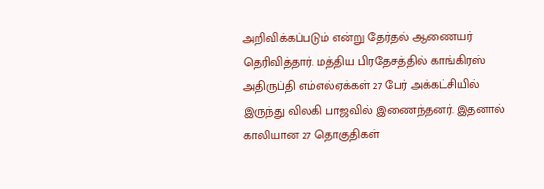அறிவிக்கப்படும் என்று தேர்தல் ஆணையர் தெரிவித்தார். மத்திய பிரதேசத்தில் காங்கிரஸ் அதிருப்தி எம்எல்ஏக்கள் 27 பேர் அக்கட்சியில் இருந்து விலகி பாஜவில் இணைந்தனர். இதனால் காலியான 27 தொகுதிகள்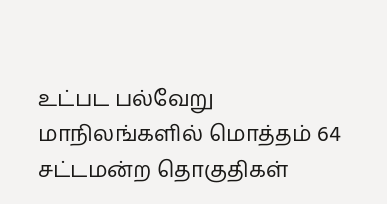உட்பட பல்வேறு மாநிலங்களில் மொத்தம் 64 சட்டமன்ற தொகுதிகள்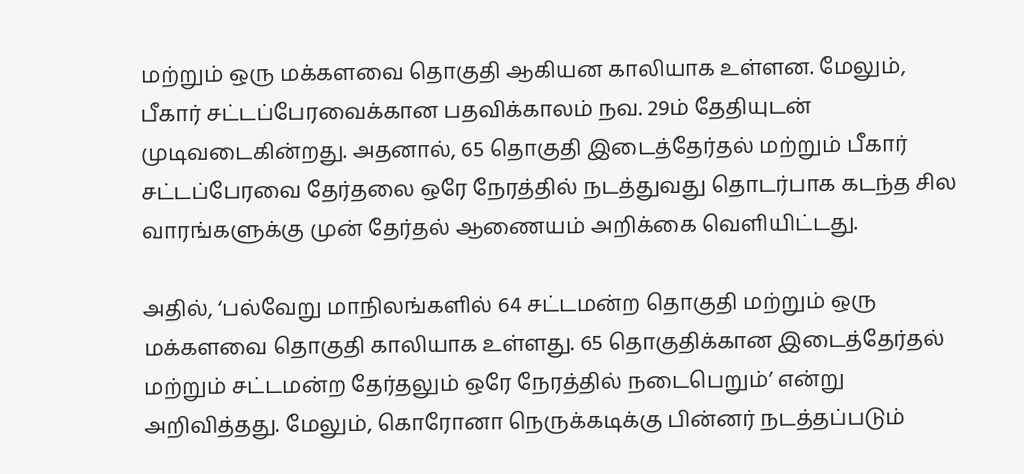மற்றும் ஒரு மக்களவை தொகுதி ஆகியன காலியாக உள்ளன. மேலும், பீகார் சட்டப்பேரவைக்கான பதவிக்காலம் நவ. 29ம் தேதியுடன் முடிவடைகின்றது. அதனால், 65 தொகுதி இடைத்தேர்தல் மற்றும் பீகார் சட்டப்பேரவை தேர்தலை ஒரே நேரத்தில் நடத்துவது தொடர்பாக கடந்த சில வாரங்களுக்கு முன் தேர்தல் ஆணையம் அறிக்கை வெளியிட்டது.

அதில், ‘பல்வேறு மாநிலங்களில் 64 சட்டமன்ற தொகுதி மற்றும் ஒரு மக்களவை தொகுதி காலியாக உள்ளது. 65 தொகுதிக்கான இடைத்தேர்தல் மற்றும் சட்டமன்ற தேர்தலும் ஒரே நேரத்தில் நடைபெறும்’ என்று அறிவித்தது. மேலும், கொரோனா நெருக்கடிக்கு பின்னர் நடத்தப்படும்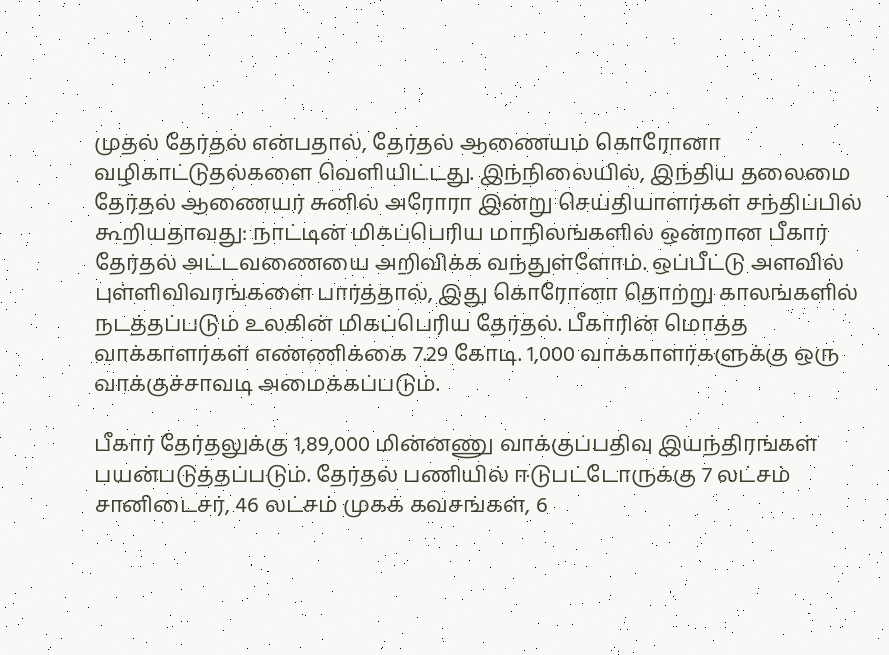முதல் தேர்தல் என்பதால், தேர்தல் ஆணையம் கொரோனா வழிகாட்டுதல்களை வெளியிட்டது. இந்நிலையில், இந்திய தலைமை தேர்தல் ஆணையர் சுனில் அரோரா இன்று செய்தியாளர்கள் சந்திப்பில் கூறியதாவது: நாட்டின் மிகப்பெரிய மாநிலங்களில் ஒன்றான பீகார் தேர்தல் அட்டவணையை அறிவிக்க வந்துள்ளோம். ஒப்பீட்டு அளவில் புள்ளிவிவரங்களை பார்த்தால், இது கொரோனா தொற்று காலங்களில் நடத்தப்படும் உலகின் மிகப்பெரிய தேர்தல். பீகாரின் மொத்த வாக்காளர்கள் எண்ணிக்கை 7.29 கோடி. 1,000 வாக்காளர்களுக்கு ஒரு வாக்குச்சாவடி அமைக்கப்படும்.

பீகார் தேர்தலுக்கு 1,89,000 மின்னணு வாக்குப்பதிவு இயந்திரங்கள் பயன்படுத்தப்படும். தேர்தல் பணியில் ஈடுபட்டோருக்கு 7 லட்சம் சானிடைசர், 46 லட்சம் முகக் கவசங்கள், 6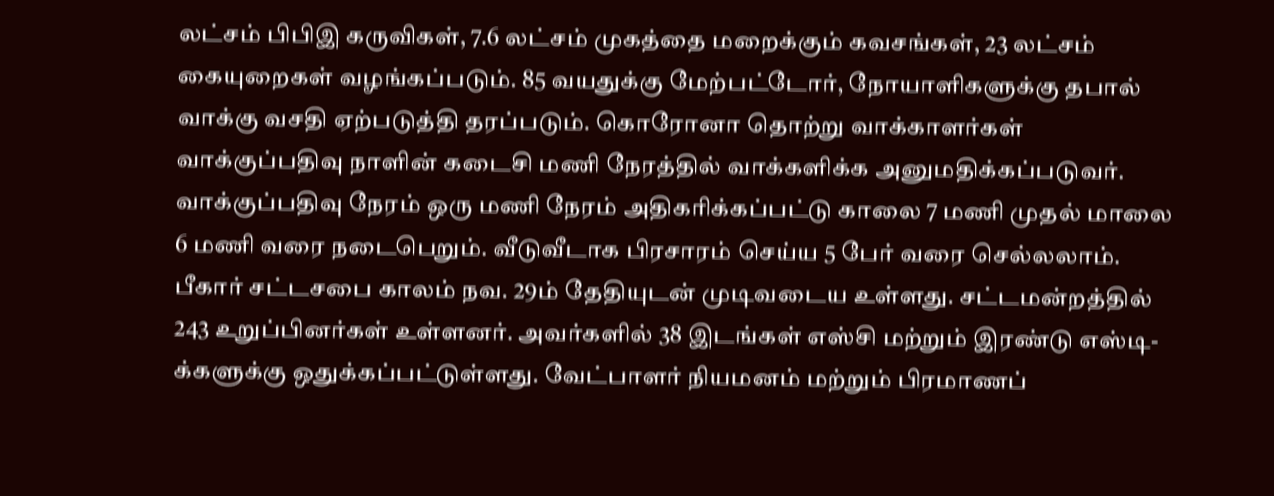லட்சம் பிபிஇ கருவிகள், 7.6 லட்சம் முகத்தை மறைக்கும் கவசங்கள், 23 லட்சம் கையுறைகள் வழங்கப்படும். 85 வயதுக்கு மேற்பட்டோர், நோயாளிகளுக்கு தபால் வாக்கு வசதி ஏற்படுத்தி தரப்படும். கொரோனா தொற்று வாக்காளர்கள் வாக்குப்பதிவு நாளின் கடைசி மணி நேரத்தில் வாக்களிக்க அனுமதிக்கப்படுவர். வாக்குப்பதிவு நேரம் ஒரு மணி நேரம் அதிகரிக்கப்பட்டு காலை 7 மணி முதல் மாலை 6 மணி வரை நடைபெறும். வீடுவீடாக பிரசாரம் செய்ய 5 பேர் வரை செல்லலாம். பீகார் சட்டசபை காலம் நவ. 29ம் தேதியுடன் முடிவடைய உள்ளது. சட்டமன்றத்தில் 243 உறுப்பினர்கள் உள்ளனர். அவர்களில் 38 இடங்கள் எஸ்சி மற்றும் இரண்டு எஸ்டி-க்களுக்கு ஒதுக்கப்பட்டுள்ளது. வேட்பாளர் நியமனம் மற்றும் பிரமாணப்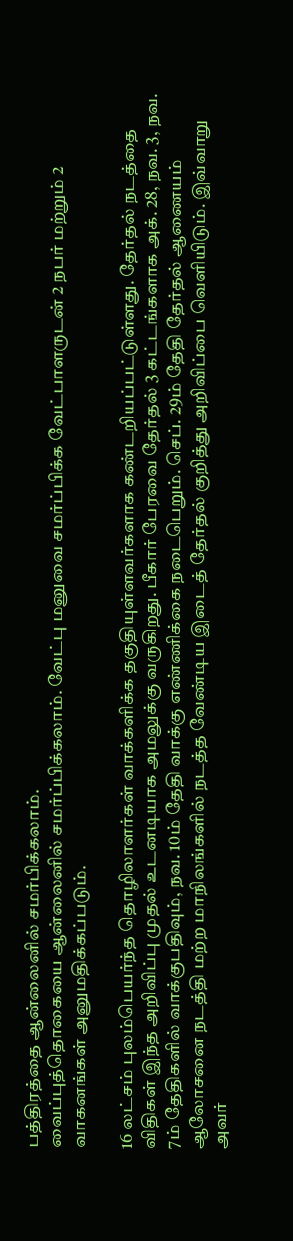பத்திரத்தை ஆன்லைனில் சமர்பிக்கலாம்.
வைப்புத்தொகையை ஆன்லைனில் சமர்ப்பிக்கலாம். வேட்பு மனுவை சமர்ப்பிக்க வேட்பாளருடன் 2 நபர் மற்றும் 2 வாகனங்கள் அனுமதிக்கப்படும்.

16 லட்சம் புலம்பெயர்ந்த தொழிலாளர்கள் வாக்களிக்க தகுதியுள்ளவர்களாக கண்டறியப்பட்டுள்ளது. தேர்தல் நடத்தை விதிகள் இந்த அறிவிப்பு முதல் உடனடியாக அமலுக்கு வருகிறது. பீகார் பேரவை தேர்தல் 3 கட்டங்களாக அக். 28, நவ. 3, நவ. 7ம் தேதிகளில் வாக்குபதிவும், நவ. 10ம் தேதி வாக்கு எண்ணிக்கை நடைபெறும். செப். 29ம் தேதி தேர்தல் ஆணையம் ஆலோசனை நடத்தி மற்ற மாநிலங்களில் நடத்த வேண்டிய இடைத் தேர்தல் குறித்து அறிவிப்பை வெளியிடும். இவ்வாறு அவர்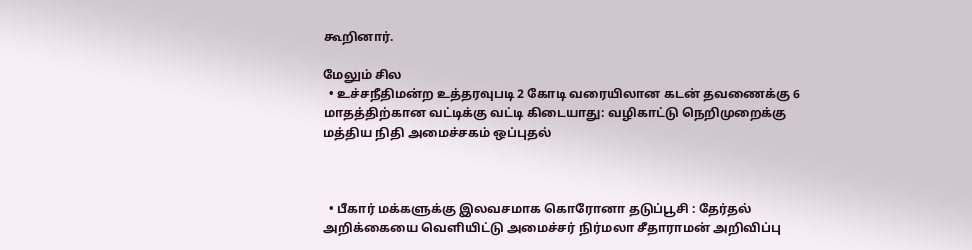கூறினார்.

மேலும் சில
  • உச்சநீதிமன்ற உத்தரவுபடி 2 கோடி வரையிலான கடன் தவணைக்கு 6 மாதத்திற்கான வட்டிக்கு வட்டி கிடையாது: வழிகாட்டு நெறிமுறைக்கு மத்திய நிதி அமைச்சகம் ஒப்புதல்



  • பீகார் மக்களுக்கு இலவசமாக கொரோனா தடுப்பூசி : தேர்தல் அறிக்கையை வெளியிட்டு அமைச்சர் நிர்மலா சீதாராமன் அறிவிப்பு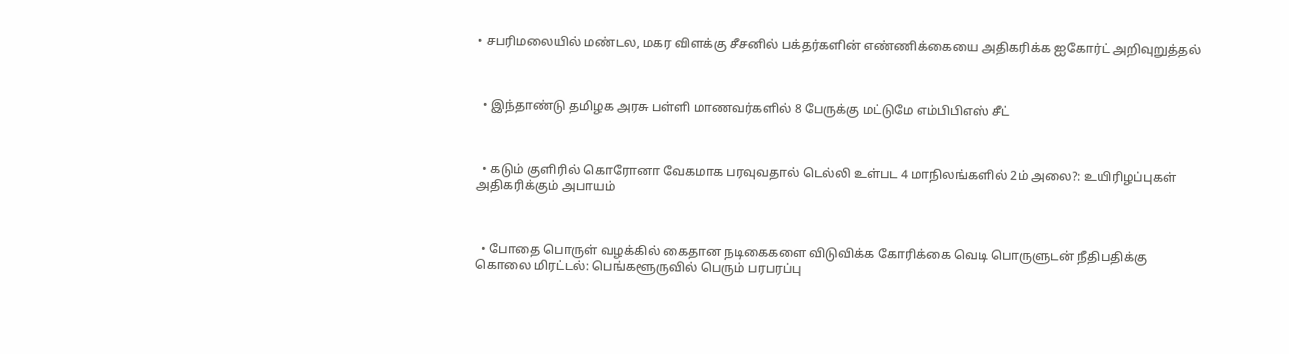• சபரிமலையில் மண்டல, மகர விளக்கு சீசனில் பக்தர்களின் எண்ணிக்கையை அதிகரிக்க ஐகோர்ட் அறிவுறுத்தல்



  • இந்தாண்டு தமிழக அரசு பள்ளி மாணவர்களில் 8 பேருக்கு மட்டுமே எம்பிபிஎஸ் சீட்



  • கடும் குளிரில் கொரோனா வேகமாக பரவுவதால் டெல்லி உள்பட 4 மாநிலங்களில் 2ம் அலை?: உயிரிழப்புகள் அதிகரிக்கும் அபாயம்



  • போதை பொருள் வழக்கில் கைதான நடிகைகளை விடுவிக்க கோரிக்கை வெடி பொருளுடன் நீதிபதிக்கு கொலை மிரட்டல்: பெங்களூருவில் பெரும் பரபரப்பு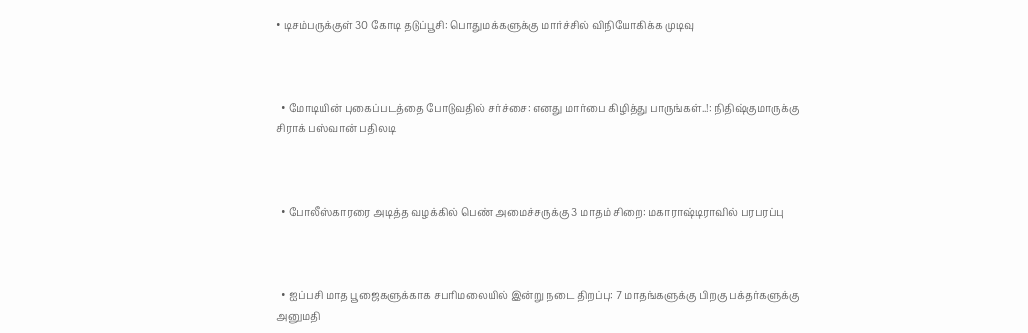• டிசம்பருக்குள் 30 கோடி தடுப்பூசி: பொதுமக்களுக்கு மார்ச்சில் விநியோகிக்க முடிவு



  • மோடியின் புகைப்படத்தை போடுவதில் சர்ச்சை: எனது மார்பை கிழித்து பாருங்கள்..!: நிதிஷ்குமாருக்கு சிராக் பஸ்வான் பதிலடி



  • போலீஸ்காரரை அடித்த வழக்கில் பெண் அமைச்சருக்கு 3 மாதம் சிறை: மகாராஷ்டிராவில் பரபரப்பு



  • ஐப்பசி மாத பூஜைகளுக்காக சபரிமலையில் இன்று நடை திறப்பு: 7 மாதங்களுக்கு பிறகு பக்தர்களுக்கு அனுமதி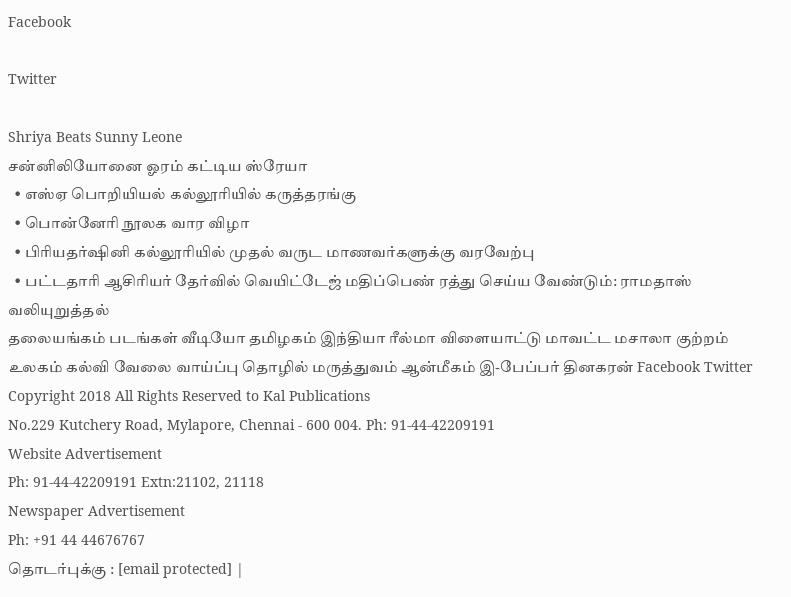Facebook

Twitter

Shriya Beats Sunny Leone
சன்னிலியோனை ஓரம் கட்டிய ஸ்ரேயா
  • எஸ்ஏ பொறியியல் கல்லூரியில் கருத்தரங்கு
  • பொன்னேரி நூலக வார விழா
  • பிரியதர்ஷினி கல்லூரியில் முதல் வருட மாணவர்களுக்கு வரவேற்பு
  • பட்டதாரி ஆசிரியர் தேர்வில் வெயிட்டேஜ் மதிப்பெண் ரத்து செய்ய வேண்டும்: ராமதாஸ் வலியுறுத்தல்
தலையங்கம் படங்கள் வீடியோ தமிழகம் இந்தியா ரீல்மா விளையாட்டு மாவட்ட மசாலா குற்றம் உலகம் கல்வி வேலை வாய்ப்பு தொழில் மருத்துவம் ஆன்மீகம் இ-பேப்பர் தினகரன் Facebook Twitter
Copyright 2018 All Rights Reserved to Kal Publications
No.229 Kutchery Road, Mylapore, Chennai - 600 004. Ph: 91-44-42209191
Website Advertisement
Ph: 91-44-42209191 Extn:21102, 21118
Newspaper Advertisement
Ph: +91 44 44676767
தொடர்புக்கு : [email protected] |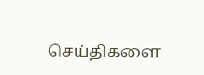செய்திகளை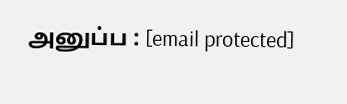அனுப்ப : [email protected]